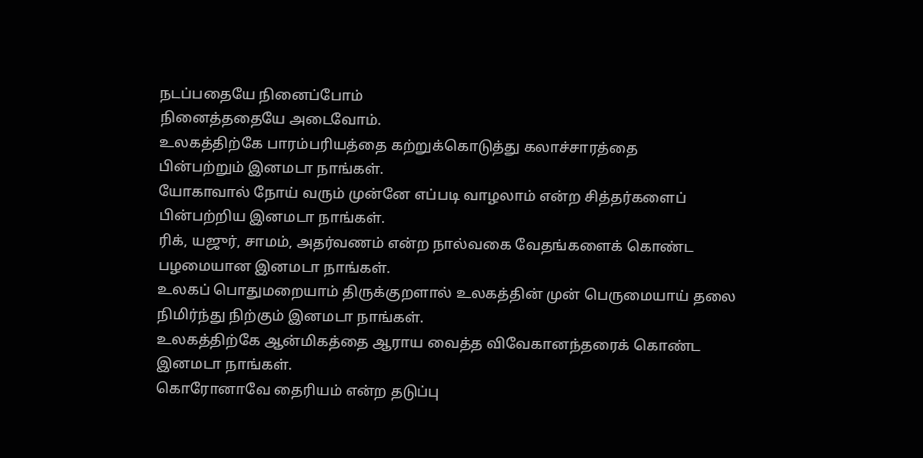நடப்பதையே நினைப்போம்
நினைத்ததையே அடைவோம்.
உலகத்திற்கே பாரம்பரியத்தை கற்றுக்கொடுத்து கலாச்சாரத்தை
பின்பற்றும் இனமடா நாங்கள்.
யோகாவால் நோய் வரும் முன்னே எப்படி வாழலாம் என்ற சித்தர்களைப்
பின்பற்றிய இனமடா நாங்கள்.
ரிக், யஜுர், சாமம், அதர்வணம் என்ற நால்வகை வேதங்களைக் கொண்ட
பழமையான இனமடா நாங்கள்.
உலகப் பொதுமறையாம் திருக்குறளால் உலகத்தின் முன் பெருமையாய் தலை நிமிர்ந்து நிற்கும் இனமடா நாங்கள்.
உலகத்திற்கே ஆன்மிகத்தை ஆராய வைத்த விவேகானந்தரைக் கொண்ட இனமடா நாங்கள்.
கொரோனாவே தைரியம் என்ற தடுப்பு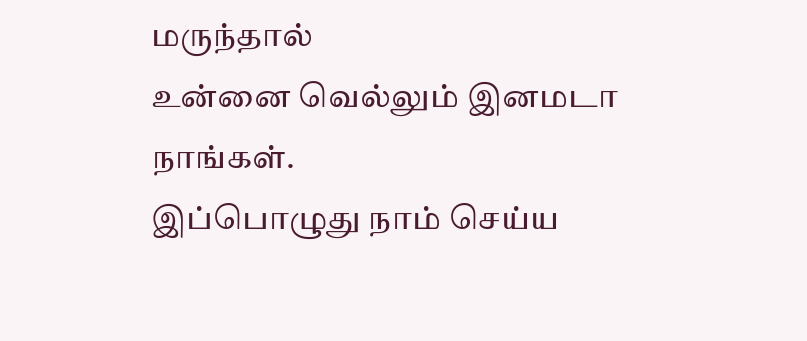மருந்தால்
உன்னை வெல்லும் இனமடா நாங்கள்.
இப்பொழுது நாம் செய்ய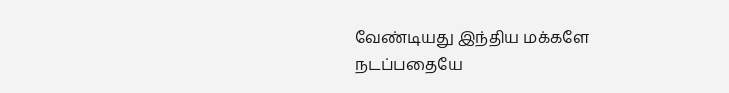வேண்டியது இந்திய மக்களே
நடப்பதையே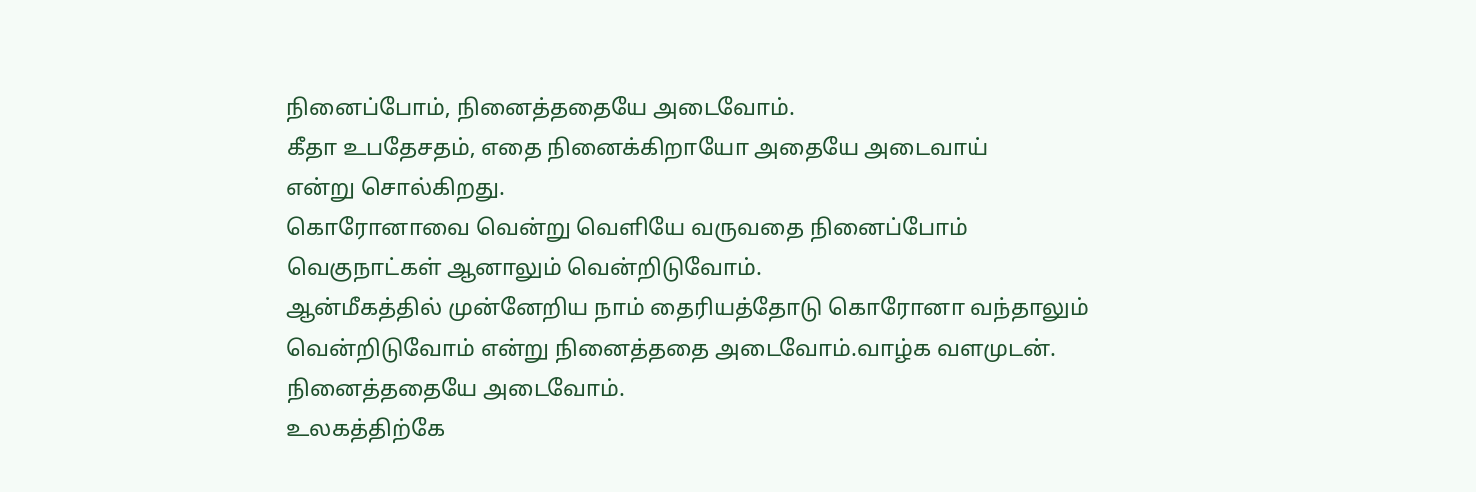நினைப்போம், நினைத்ததையே அடைவோம்.
கீதா உபதேசதம், எதை நினைக்கிறாயோ அதையே அடைவாய்
என்று சொல்கிறது.
கொரோனாவை வென்று வெளியே வருவதை நினைப்போம்
வெகுநாட்கள் ஆனாலும் வென்றிடுவோம்.
ஆன்மீகத்தில் முன்னேறிய நாம் தைரியத்தோடு கொரோனா வந்தாலும் வென்றிடுவோம் என்று நினைத்ததை அடைவோம்.வாழ்க வளமுடன்.
நினைத்ததையே அடைவோம்.
உலகத்திற்கே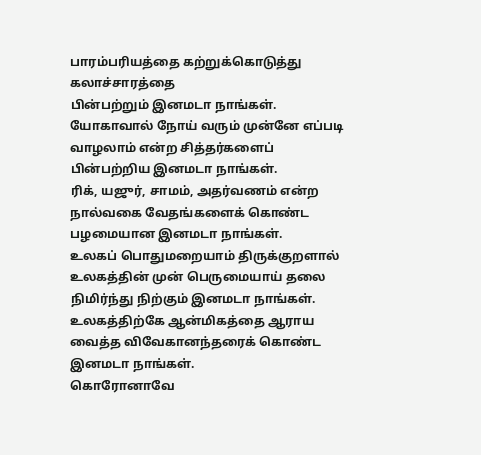பாரம்பரியத்தை கற்றுக்கொடுத்து கலாச்சாரத்தை
பின்பற்றும் இனமடா நாங்கள்.
யோகாவால் நோய் வரும் முன்னே எப்படி வாழலாம் என்ற சித்தர்களைப்
பின்பற்றிய இனமடா நாங்கள்.
ரிக், யஜுர், சாமம், அதர்வணம் என்ற நால்வகை வேதங்களைக் கொண்ட
பழமையான இனமடா நாங்கள்.
உலகப் பொதுமறையாம் திருக்குறளால் உலகத்தின் முன் பெருமையாய் தலை நிமிர்ந்து நிற்கும் இனமடா நாங்கள்.
உலகத்திற்கே ஆன்மிகத்தை ஆராய வைத்த விவேகானந்தரைக் கொண்ட இனமடா நாங்கள்.
கொரோனாவே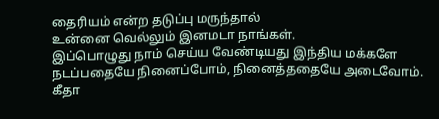தைரியம் என்ற தடுப்பு மருந்தால்
உன்னை வெல்லும் இனமடா நாங்கள்.
இப்பொழுது நாம் செய்ய வேண்டியது இந்திய மக்களே
நடப்பதையே நினைப்போம், நினைத்ததையே அடைவோம்.
கீதா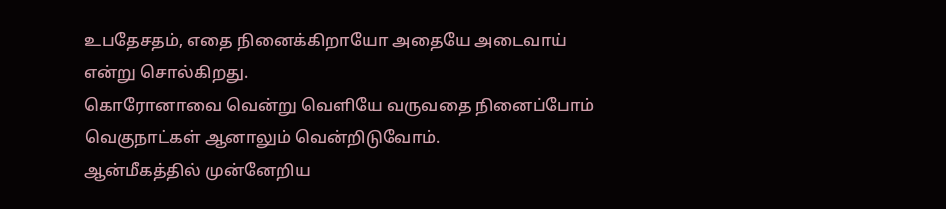உபதேசதம், எதை நினைக்கிறாயோ அதையே அடைவாய்
என்று சொல்கிறது.
கொரோனாவை வென்று வெளியே வருவதை நினைப்போம்
வெகுநாட்கள் ஆனாலும் வென்றிடுவோம்.
ஆன்மீகத்தில் முன்னேறிய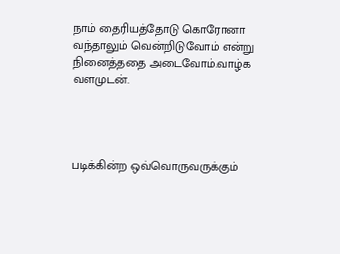நாம் தைரியத்தோடு கொரோனா வந்தாலும் வென்றிடுவோம் என்று நினைத்ததை அடைவோம்.வாழ்க வளமுடன்.




படிக்கின்ற ஒவ்வொருவருக்கும்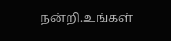நன்றி.உங்கள்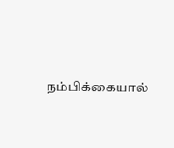நம்பிக்கையால்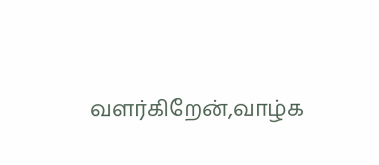வளர்கிறேன்,வாழ்க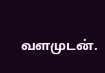வளமுடன்.